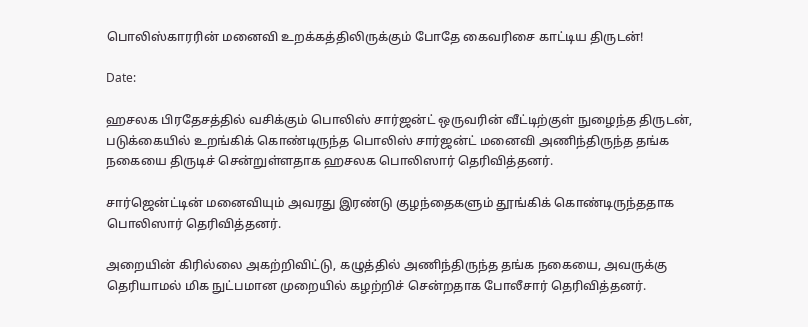பொலிஸ்காரரின் மனைவி உறக்கத்திலிருக்கும் போதே கைவரிசை காட்டிய திருடன்!

Date:

ஹசலக பிரதேசத்தில் வசிக்கும் பொலிஸ் சார்ஜன்ட் ஒருவரின் வீட்டிற்குள் நுழைந்த திருடன், படுக்கையில் உறங்கிக் கொண்டிருந்த பொலிஸ் சார்ஜன்ட் மனைவி அணிந்திருந்த தங்க நகையை திருடிச் சென்றுள்ளதாக ஹசலக பொலிஸார் தெரிவித்தனர்.

சார்ஜென்ட்டின் மனைவியும் அவரது இரண்டு குழந்தைகளும் தூங்கிக் கொண்டிருந்ததாக பொலிஸார் தெரிவித்தனர்.

அறையின் கிரில்லை அகற்றிவிட்டு, கழுத்தில் அணிந்திருந்த தங்க நகையை, அவருக்கு தெரியாமல் மிக நுட்பமான முறையில் கழற்றிச் சென்றதாக போலீசார் தெரிவித்தனர்.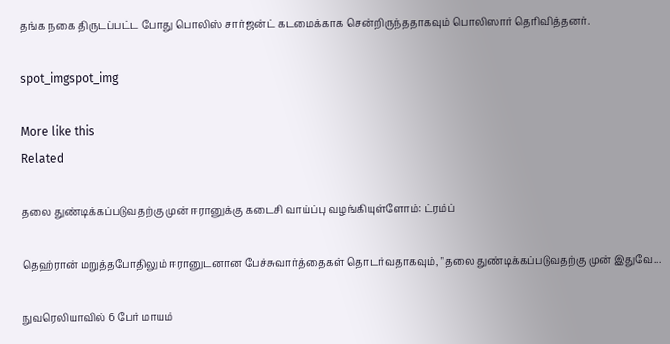தங்க நகை திருடப்பட்ட போது பொலிஸ் சார்ஜன்ட் கடமைக்காக சென்றிருந்ததாகவும் பொலிஸார் தெரிவித்தனர்.

spot_imgspot_img

More like this
Related

தலை துண்டிக்கப்படுவதற்கு முன் ஈரானுக்கு கடைசி வாய்ப்பு வழங்கியுள்ளோம்: ட்ரம்ப்

தெஹ்ரான் மறுத்தபோதிலும் ஈரானுடனான பேச்சுவார்த்தைகள் தொடர்வதாகவும், "தலை துண்டிக்கப்படுவதற்கு முன் இதுவே...

நுவரெலியாவில் 6 பேர் மாயம்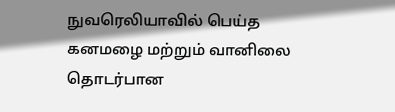நுவரெலியாவில் பெய்த கனமழை மற்றும் வானிலை தொடர்பான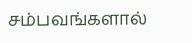சம்பவங்களால்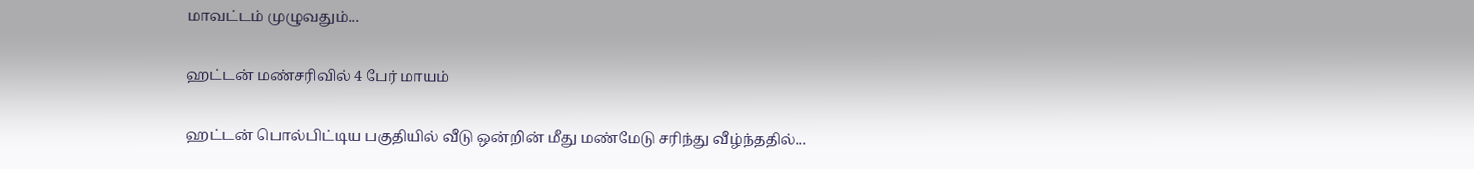மாவட்டம் முழுவதும்...

ஹட்டன் மண்சரிவில் 4 பேர் மாயம்

ஹட்டன் பொல்பிட்டிய பகுதியில் வீடு ஒன்றின் மீது மண்மேடு சரிந்து வீழ்ந்ததில்...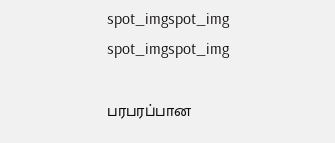spot_imgspot_img
spot_imgspot_img

பரபரப்பான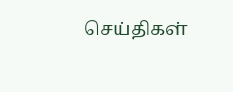செய்திகள்